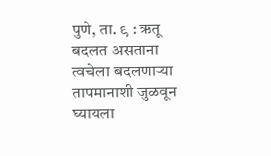पुणे, ता. ९ : ऋतू बदलत असताना त्वचेला बदलणाऱ्या तापमानाशी जुळवून घ्यायला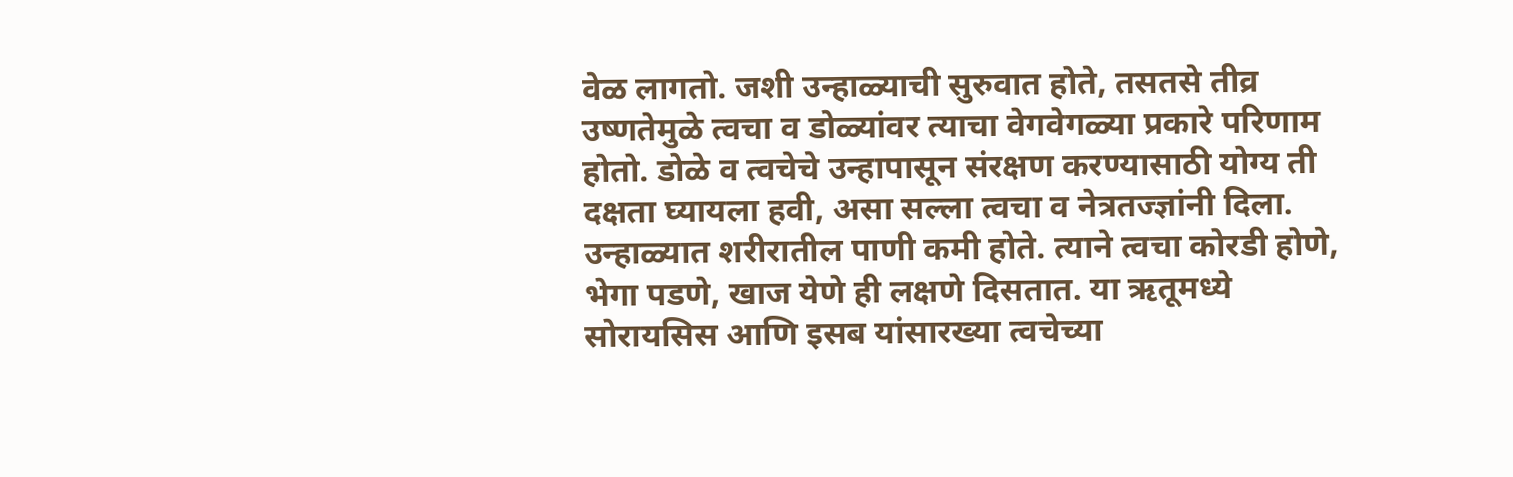वेळ लागतो. जशी उन्हाळ्याची सुरुवात होते, तसतसे तीव्र उष्णतेमुळे त्वचा व डोळ्यांवर त्याचा वेगवेगळ्या प्रकारे परिणाम होतो. डोळे व त्वचेचे उन्हापासून संरक्षण करण्यासाठी योग्य ती दक्षता घ्यायला हवी, असा सल्ला त्वचा व नेत्रतज्ज्ञांनी दिला.
उन्हाळ्यात शरीरातील पाणी कमी होते. त्याने त्वचा कोरडी होणे, भेगा पडणे, खाज येणे ही लक्षणे दिसतात. या ऋतूमध्ये सोरायसिस आणि इसब यांसारख्या त्वचेच्या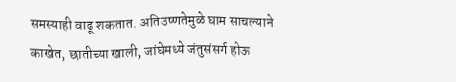समस्याही वाढू शकतात. अतिउष्णतेमुळे घाम साचल्याने काखेत, छातीच्या खाली, जांघेमध्ये जंतुसंसर्ग होऊ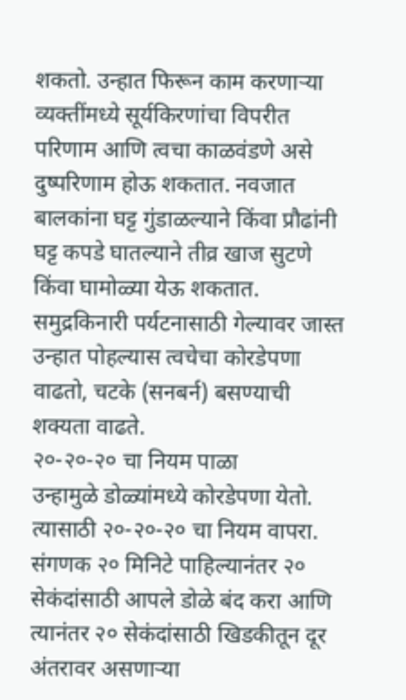शकतो. उन्हात फिरून काम करणाऱ्या व्यक्तींमध्ये सूर्यकिरणांचा विपरीत परिणाम आणि त्वचा काळवंडणे असे दुष्परिणाम होऊ शकतात. नवजात बालकांना घट्ट गुंडाळल्याने किंवा प्रौढांनी घट्ट कपडे घातल्याने तीव्र खाज सुटणे किंवा घामोळ्या येऊ शकतात. समुद्रकिनारी पर्यटनासाठी गेल्यावर जास्त उन्हात पोहल्यास त्वचेचा कोरडेपणा वाढतो, चटके (सनबर्न) बसण्याची शक्यता वाढते.
२०-२०-२० चा नियम पाळा
उन्हामुळे डोळ्यांमध्ये कोरडेपणा येतो. त्यासाठी २०-२०-२० चा नियम वापरा. संगणक २० मिनिटे पाहिल्यानंतर २० सेकंदांसाठी आपले डोळे बंद करा आणि त्यानंतर २० सेकंदांसाठी खिडकीतून दूर अंतरावर असणाऱ्या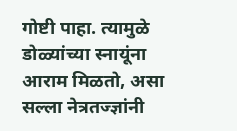गोष्टी पाहा. त्यामुळे डोळ्यांच्या स्नायूंना आराम मिळतो, असा सल्ला नेत्रतज्ज्ञांनी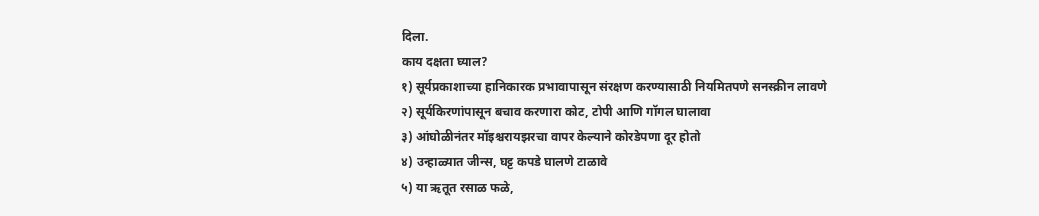दिला.
काय दक्षता घ्याल?
१) सूर्यप्रकाशाच्या हानिकारक प्रभावापासून संरक्षण करण्यासाठी नियमितपणे सनस्क्रीन लावणे
२) सूर्यकिरणांपासून बचाव करणारा कोट, टोपी आणि गॉगल घालावा
३) आंघोळीनंतर मॉइश्चरायझरचा वापर केल्याने कोरडेपणा दूर होतो
४) उन्हाळ्यात जीन्स, घट्ट कपडे घालणे टाळावे
५) या ऋतूत रसाळ फळे,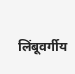लिंबूवर्गीय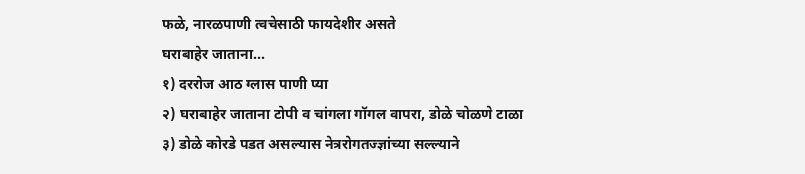फळे, नारळपाणी त्वचेसाठी फायदेशीर असते
घराबाहेर जाताना...
१) दररोज आठ ग्लास पाणी प्या
२) घराबाहेर जाताना टोपी व चांगला गॉगल वापरा, डोळे चोळणे टाळा
३) डोळे कोरडे पडत असल्यास नेत्ररोगतज्ज्ञांच्या सल्ल्याने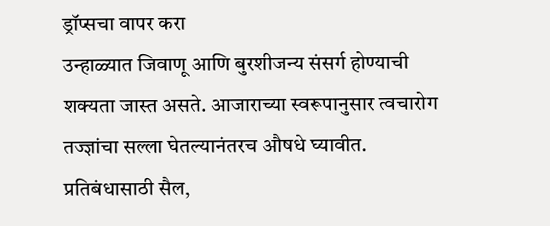ड्रॉप्सचा वापर करा
उन्हाळ्यात जिवाणू आणि बुरशीजन्य संसर्ग होण्याची शक्यता जास्त असते. आजाराच्या स्वरूपानुसार त्वचारोग तज्ज्ञांचा सल्ला घेतल्यानंतरच औषधे घ्यावीत. प्रतिबंधासाठी सैल,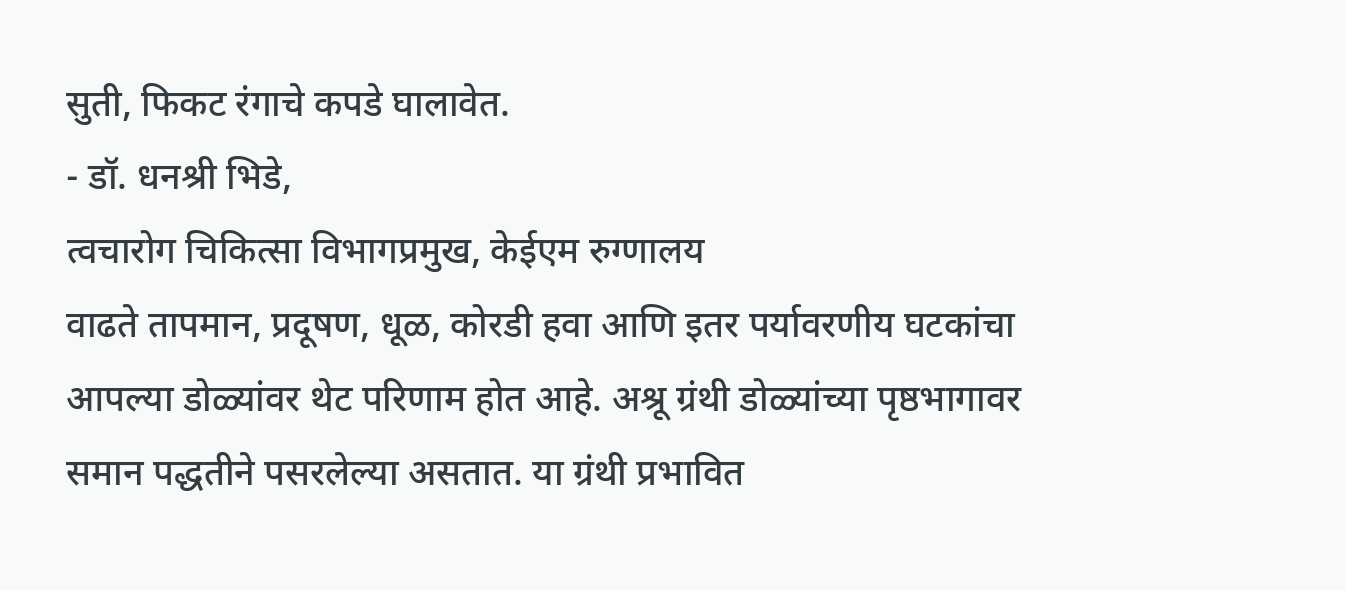सुती, फिकट रंगाचे कपडे घालावेत.
- डॉ. धनश्री भिडे,
त्वचारोग चिकित्सा विभागप्रमुख, केईएम रुग्णालय
वाढते तापमान, प्रदूषण, धूळ, कोरडी हवा आणि इतर पर्यावरणीय घटकांचा आपल्या डोळ्यांवर थेट परिणाम होत आहे. अश्रू ग्रंथी डोळ्यांच्या पृष्ठभागावर समान पद्धतीने पसरलेल्या असतात. या ग्रंथी प्रभावित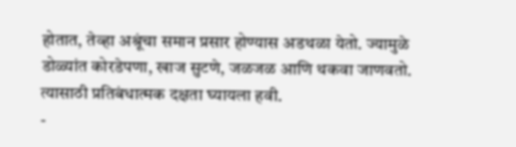होतात, तेव्हा अश्रूंचा समान प्रसार होण्यास अडथळा येतो. ज्यामुळे डोळ्यांत कोरडेपणा, खाज सुटणे, जळजळ आणि थकवा जाणवतो. त्यासाठी प्रतिबंधात्मक दक्षता घ्यायला हवी.
-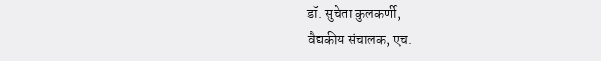डॉ. सुचेता कुलकर्णी,
वैद्यकीय संचालक, एच.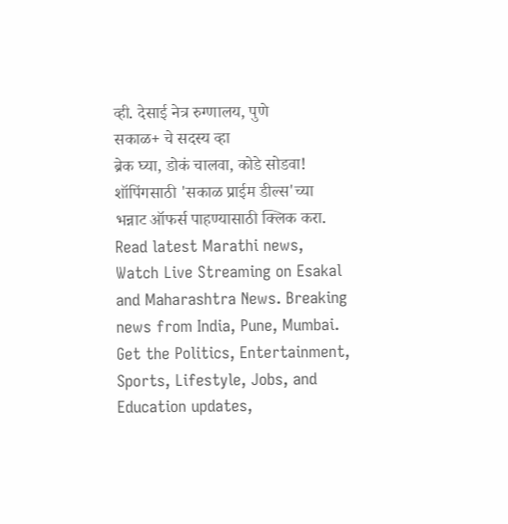व्ही. देसाई नेत्र रुग्णालय, पुणे
सकाळ+ चे सदस्य व्हा
ब्रेक घ्या, डोकं चालवा, कोडे सोडवा!
शॉपिंगसाठी 'सकाळ प्राईम डील्स'च्या भन्नाट ऑफर्स पाहण्यासाठी क्लिक करा.
Read latest Marathi news, Watch Live Streaming on Esakal and Maharashtra News. Breaking news from India, Pune, Mumbai. Get the Politics, Entertainment, Sports, Lifestyle, Jobs, and Education updates,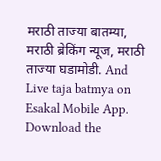मराठी ताज्या बातम्या, मराठी ब्रेकिंग न्यूज, मराठी ताज्या घडामोडी. And Live taja batmya on Esakal Mobile App. Download the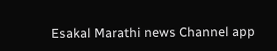Esakal Marathi news Channel app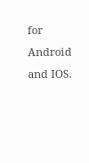for Android and IOS.